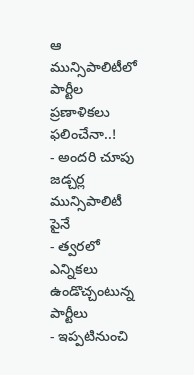ఆ మున్సిపాలిటీలో పార్టీల ప్రణాళికలు ఫలించేనా..!
- అందరి చూపు జడ్చర్ల మున్సిపాలిటీ పైనే
- త్వరలో ఎన్నికలు ఉండొచ్చంటున్న పార్టీలు
- ఇప్పటినుంచి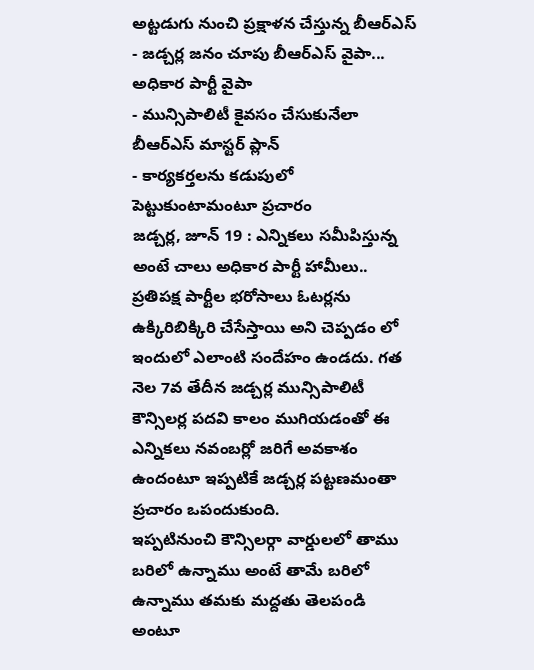అట్టడుగు నుంచి ప్రక్షాళన చేస్తున్న బీఆర్ఎస్
- జడ్చర్ల జనం చూపు బీఆర్ఎస్ వైపా... అధికార పార్టీ వైపా
- మున్సిపాలిటీ కైవసం చేసుకునేలా బీఆర్ఎస్ మాస్టర్ ప్లాన్
- కార్యకర్తలను కడుపులో పెట్టుకుంటామంటూ ప్రచారం
జడ్చర్ల, జూన్ 19 : ఎన్నికలు సమీపిస్తున్న అంటే చాలు అధికార పార్టీ హామీలు.. ప్రతిపక్ష పార్టీల భరోసాలు ఓటర్లను ఉక్కిరిబిక్కిరి చేసేస్తాయి అని చెప్పడం లో ఇందులో ఎలాంటి సందేహం ఉండదు. గత నెల 7వ తేదీన జడ్చర్ల మున్సిపాలిటీ కౌన్సిలర్ల పదవి కాలం ముగియడంతో ఈ ఎన్నికలు నవంబర్లో జరిగే అవకాశం ఉందంటూ ఇప్పటికే జడ్చర్ల పట్టణమంతా ప్రచారం ఒపందుకుంది.
ఇప్పటినుంచి కౌన్సిలర్గా వార్డులలో తాము బరిలో ఉన్నాము అంటే తామే బరిలో ఉన్నాము తమకు మద్దతు తెలపండి అంటూ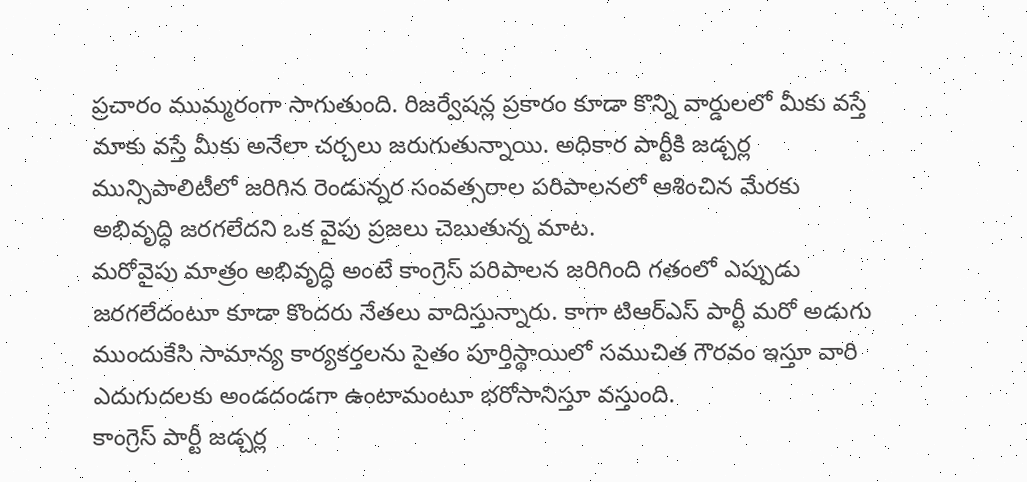ప్రచారం ముమ్మరంగా సాగుతుంది. రిజర్వేషన్ల ప్రకారం కూడా కొన్ని వార్డులలో మీకు వస్తే మాకు వస్తే మీకు అనేలా చర్చలు జరుగుతున్నాయి. అధికార పార్టీకి జడ్చర్ల మున్సిపాలిటీలో జరిగిన రెండున్నర సంవత్సరాల పరిపాలనలో ఆశించిన మేరకు అభివృద్ధి జరగలేదని ఒక వైపు ప్రజలు చెబుతున్న మాట.
మరోవైపు మాత్రం అభివృద్ధి అంటే కాంగ్రెస్ పరిపాలన జరిగింది గతంలో ఎప్పుడు జరగలేదంటూ కూడా కొందరు నేతలు వాదిస్తున్నారు. కాగా టిఆర్ఎస్ పార్టీ మరో అడుగు ముందుకేసి సామాన్య కార్యకర్తలను సైతం పూర్తిస్థాయిలో సముచిత గౌరవం ఇస్తూ వారి ఎదుగుదలకు అండదండగా ఉంటామంటూ భరోసానిస్తూ వస్తుంది.
కాంగ్రెస్ పార్టీ జడ్చర్ల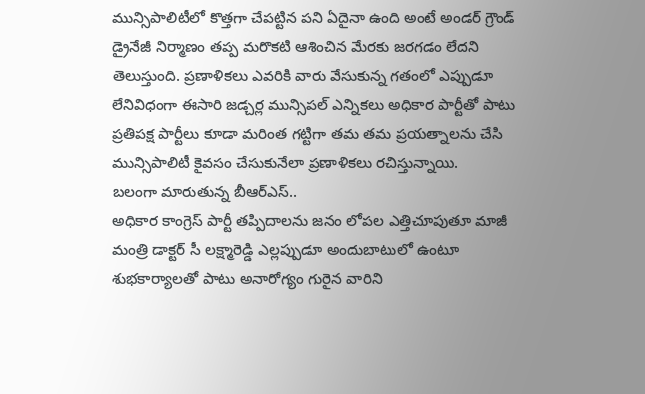మున్సిపాలిటీలో కొత్తగా చేపట్టిన పని ఏదైనా ఉంది అంటే అండర్ గ్రౌండ్ డ్రైనేజీ నిర్మాణం తప్ప మరొకటి ఆశించిన మేరకు జరగడం లేదని తెలుస్తుంది. ప్రణాళికలు ఎవరికి వారు వేసుకున్న గతంలో ఎప్పుడూ లేనివిధంగా ఈసారి జడ్చర్ల మున్సిపల్ ఎన్నికలు అధికార పార్టీతో పాటు ప్రతిపక్ష పార్టీలు కూడా మరింత గట్టిగా తమ తమ ప్రయత్నాలను చేసి మున్సిపాలిటీ కైవసం చేసుకునేలా ప్రణాళికలు రచిస్తున్నాయి.
బలంగా మారుతున్న బీఆర్ఎస్..
అధికార కాంగ్రెస్ పార్టీ తప్పిదాలను జనం లోపల ఎత్తిచూపుతూ మాజీ మంత్రి డాక్టర్ సీ లక్ష్మారెడ్డి ఎల్లప్పుడూ అందుబాటులో ఉంటూ శుభకార్యాలతో పాటు అనారోగ్యం గురైన వారిని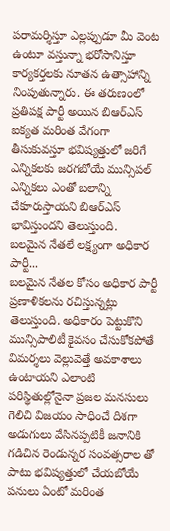పరామర్శిస్తూ ఎల్లప్పుడూ మీ వెంట ఉంటూ వస్తున్నా భరోసానిస్తూ కార్యకర్తలకు నూతన ఉత్సాహాన్ని నింపుతున్నారు. ఈ తరుణంలో ప్రతిపక్ష పార్టీ అయిన బిఆర్ఎస్ ఐక్యత మరింత వేగంగా తీసుకువస్తూ భవిష్యత్తులో జరిగే ఎన్నికలకు జరగబోయే మున్సిపల్ ఎన్నికలు ఎంతో బలాన్ని చేకూరుస్తాయని బిఆర్ఎస్ భావిస్తుందని తెలుస్తుంది.
బలమైన నేతలే లక్ష్యంగా అధికార పార్టీ...
బలమైన నేతల కోసం అధికార పార్టీ ప్రణాళికలను రచిస్తున్నట్లు తెలుస్తుంది. అధికారం పెట్టుకొని మున్సిపాలిటీ కైవసం చేసుకోకపోతే విమర్శలు వెల్లువెత్తే అవకాశాలు ఉంటాయని ఎలాంటి పరిస్థితుల్లోనైనా ప్రజల మనసులు గెలిచి విజయం సాధించే దిశగా అడుగులు వేసినప్పటికీ జనానికి గడిచిన రెండున్నర సంవత్సరాల తో పాటు భవిష్యత్తులో చేయబోయే పనులు ఏంటో మరింత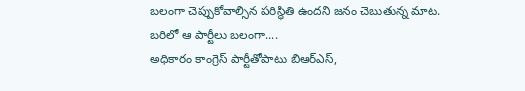బలంగా చెప్పుకోవాల్సిన పరిస్థితి ఉందని జనం చెబుతున్న మాట.
బరిలో ఆ పార్టీలు బలంగా....
అధికారం కాంగ్రెస్ పార్టీతోపాటు బిఆర్ఎస్,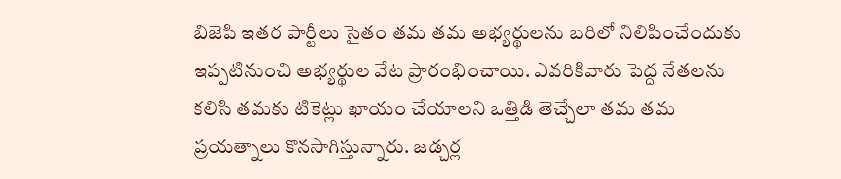బిజెపి ఇతర పార్టీలు సైతం తమ తమ అభ్యర్థులను బరిలో నిలిపించేందుకు ఇప్పటినుంచి అభ్యర్థుల వేట ప్రారంభించాయి. ఎవరికివారు పెద్ద నేతలను కలిసి తమకు టికెట్లు ఖాయం చేయాలని ఒత్తిడి తెచ్చేలా తమ తమ ప్రయత్నాలు కొనసాగిస్తున్నారు. జడ్చర్ల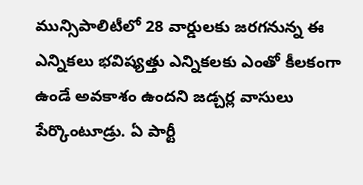మున్సిపాలిటీలో 28 వార్డులకు జరగనున్న ఈ ఎన్నికలు భవిష్యత్తు ఎన్నికలకు ఎంతో కీలకంగా ఉండే అవకాశం ఉందని జడ్చర్ల వాసులు పేర్కొంటూడ్రు. ఏ పార్టీ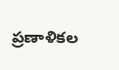ప్రణాళికల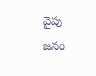వైపు జనం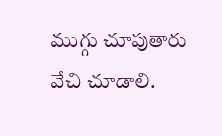ముగ్గు చూపుతారు వేచి చూడాలి.